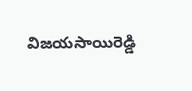విజయసాయిరెడ్డి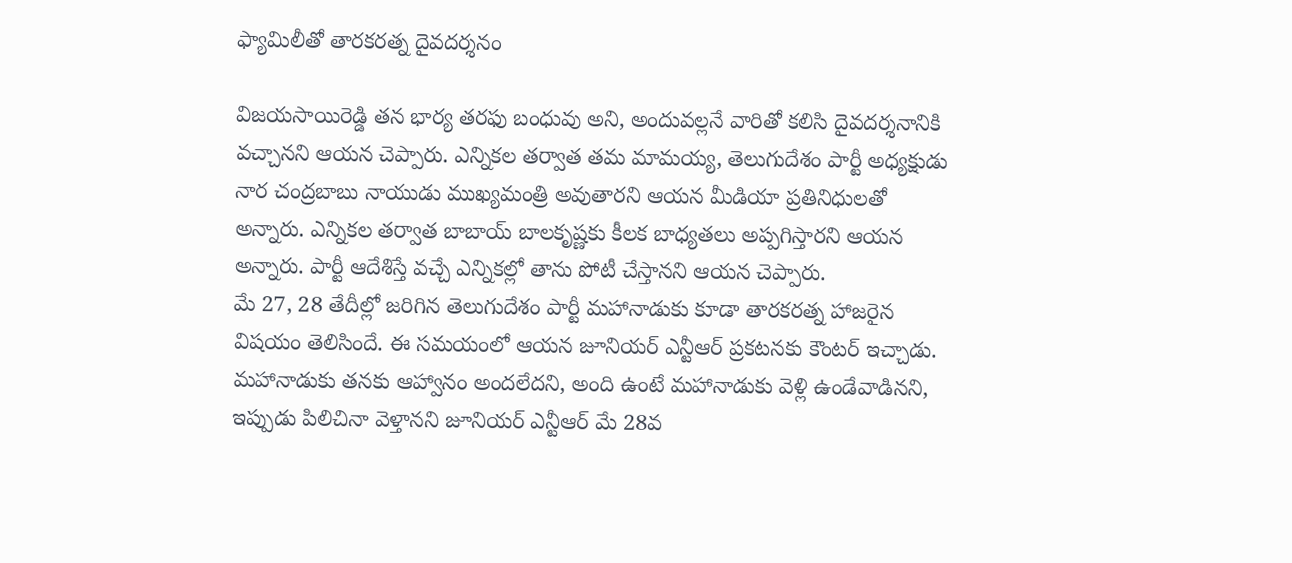ఫ్యామిలీతో తారకరత్న దైవదర్శనం

విజయసాయిరెడ్డి తన భార్య తరఫు బంధువు అని, అందువల్లనే వారితో కలిసి దైవదర్శనానికి వచ్చానని ఆయన చెప్పారు. ఎన్నికల తర్వాత తమ మామయ్య, తెలుగుదేశం పార్టీ అధ్యక్షుడు నార చంద్రబాబు నాయుడు ముఖ్యమంత్రి అవుతారని ఆయన మీడియా ప్రతినిధులతో అన్నారు. ఎన్నికల తర్వాత బాబాయ్ బాలకృష్ణకు కీలక బాధ్యతలు అప్పగిస్తారని ఆయన అన్నారు. పార్టీ ఆదేశిస్తే వచ్చే ఎన్నికల్లో తాను పోటీ చేస్తానని ఆయన చెప్పారు.
మే 27, 28 తేదీల్లో జరిగిన తెలుగుదేశం పార్టీ మహానాడుకు కూడా తారకరత్న హాజరైన విషయం తెలిసిందే. ఈ సమయంలో ఆయన జూనియర్ ఎన్టీఆర్ ప్రకటనకు కౌంటర్ ఇచ్చాడు. మహానాడుకు తనకు ఆహ్వానం అందలేదని, అంది ఉంటే మహానాడుకు వెళ్లి ఉండేవాడినని, ఇప్పుడు పిలిచినా వెళ్తానని జూనియర్ ఎన్టీఆర్ మే 28వ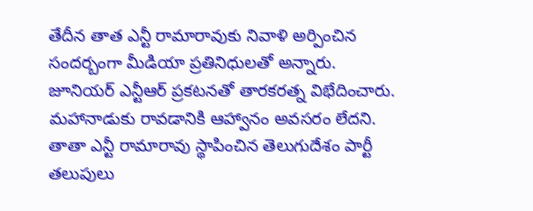తేదీన తాత ఎన్టీ రామారావుకు నివాళి అర్పించిన సందర్బంగా మీడియా ప్రతినిధులతో అన్నారు.
జూనియర్ ఎన్టీఆర్ ప్రకటనతో తారకరత్న విభేదించారు. మహానాడుకు రావడానికి ఆహ్వానం అవసరం లేదని. తాతా ఎన్టీ రామారావు స్థాపించిన తెలుగుదేశం పార్టీ తలుపులు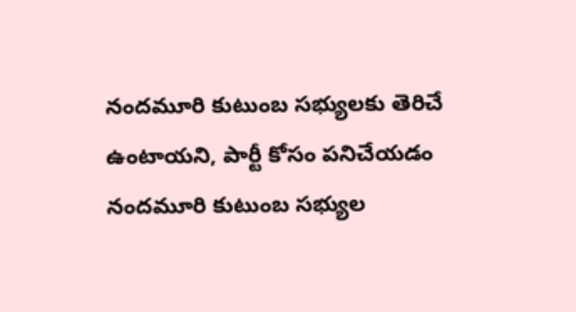నందమూరి కుటుంబ సభ్యులకు తెరిచే ఉంటాయని, పార్టీ కోసం పనిచేయడం నందమూరి కుటుంబ సభ్యుల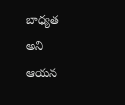బాధ్యత అని ఆయన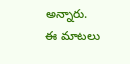అన్నారు. ఈ మాటలు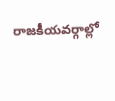రాజకీయవర్గాల్లో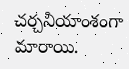చర్చనీయాంశంగా మారాయి.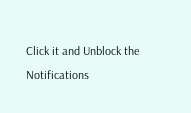Click it and Unblock the Notifications